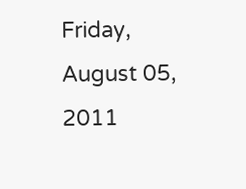Friday, August 05, 2011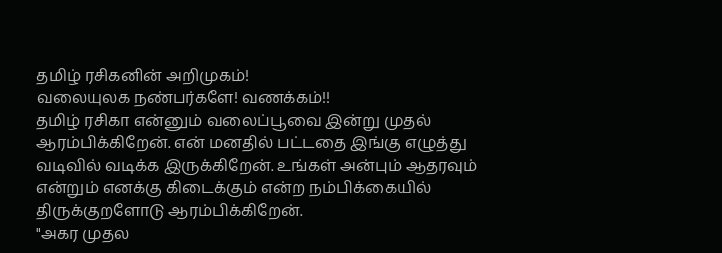தமிழ் ரசிகனின் அறிமுகம்!
வலையுலக நண்பர்களே! வணக்கம்!!
தமிழ் ரசிகா என்னும் வலைப்பூவை இன்று முதல் ஆரம்பிக்கிறேன். என் மனதில் பட்டதை இங்கு எழுத்து வடிவில் வடிக்க இருக்கிறேன். உங்கள் அன்பும் ஆதரவும் என்றும் எனக்கு கிடைக்கும் என்ற நம்பிக்கையில் திருக்குறளோடு ஆரம்பிக்கிறேன்.
"அகர முதல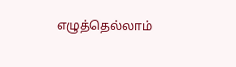எழுத்தெல்லாம்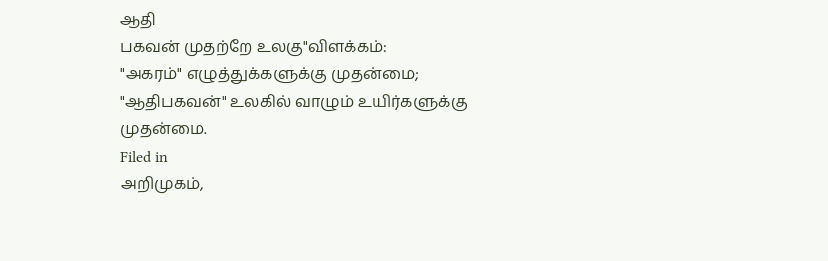ஆதி
பகவன் முதற்றே உலகு"விளக்கம்:
"அகரம்" எழுத்துக்களுக்கு முதன்மை;
"ஆதிபகவன்" உலகில் வாழும் உயிர்களுக்கு முதன்மை.
Filed in
அறிமுகம்,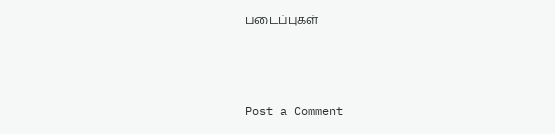படைப்புகள்



Post a Comment